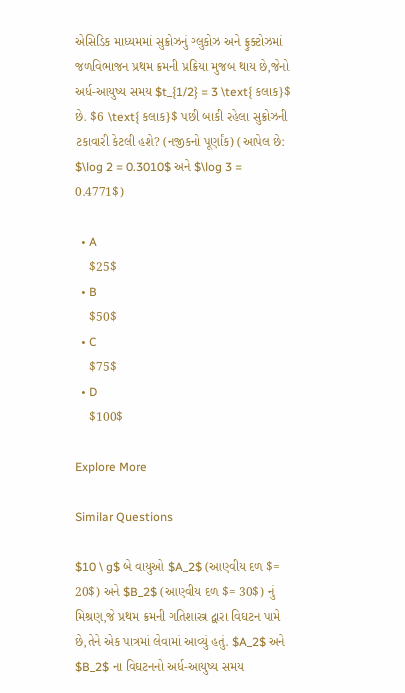એસિડિક માધ્યમમાં સુક્રોઝનું ગ્લુકોઝ અને ફ્રુક્ટોઝમાં જળવિભાજન પ્રથમ ક્રમની પ્રક્રિયા મુજબ થાય છે,જેનો અર્ધ-આયુષ્ય સમય $t_{1/2} = 3 \text{ કલાક}$ છે. $6 \text{ કલાક}$ પછી બાકી રહેલા સુક્રોઝની ટકાવારી કેટલી હશે? (નજીકનો પૂર્ણાંક) (આપેલ છે: $\log 2 = 0.3010$ અને $\log 3 = 0.4771$)

  • A
    $25$
  • B
    $50$
  • C
    $75$
  • D
    $100$

Explore More

Similar Questions

$10 \ g$ બે વાયુઓ $A_2$ (આણ્વીય દળ $= 20$) અને $B_2$ (આણ્વીય દળ $= 30$) નું મિશ્રણ,જે પ્રથમ ક્રમની ગતિશાસ્ત્ર દ્વારા વિઘટન પામે છે,તેને એક પાત્રમાં લેવામાં આવ્યું હતું. $A_2$ અને $B_2$ ના વિઘટનનો અર્ધ-આયુષ્ય સમય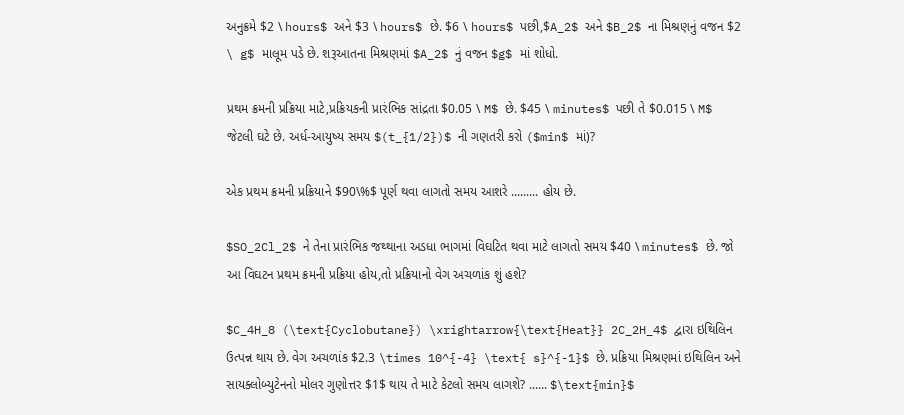અનુક્રમે $2 \ hours$ અને $3 \ hours$ છે. $6 \ hours$ પછી,$A_2$ અને $B_2$ ના મિશ્રણનું વજન $2 \ g$ માલૂમ પડે છે. શરૂઆતના મિશ્રણમાં $A_2$ નું વજન $g$ માં શોધો.

પ્રથમ ક્રમની પ્રક્રિયા માટે,પ્રક્રિયકની પ્રારંભિક સાંદ્રતા $0.05 \ M$ છે. $45 \ minutes$ પછી તે $0.015 \ M$ જેટલી ઘટે છે. અર્ધ-આયુષ્ય સમય $(t_{1/2})$ ની ગણતરી કરો ($min$ માં)?

એક પ્રથમ ક્રમની પ્રક્રિયાને $90\%$ પૂર્ણ થવા લાગતો સમય આશરે ......... હોય છે.

$SO_2Cl_2$ ને તેના પ્રારંભિક જથ્થાના અડધા ભાગમાં વિઘટિત થવા માટે લાગતો સમય $40 \ minutes$ છે. જો આ વિઘટન પ્રથમ ક્રમની પ્રક્રિયા હોય,તો પ્રક્રિયાનો વેગ અચળાંક શું હશે?

$C_4H_8 (\text{Cyclobutane}) \xrightarrow{\text{Heat}} 2C_2H_4$ દ્વારા ઇથિલિન ઉત્પન્ન થાય છે. વેગ અચળાંક $2.3 \times 10^{-4} \text{ s}^{-1}$ છે. પ્રક્રિયા મિશ્રણમાં ઇથિલિન અને સાયક્લોબ્યુટેનનો મોલર ગુણોત્તર $1$ થાય તે માટે કેટલો સમય લાગશે? ...... $\text{min}$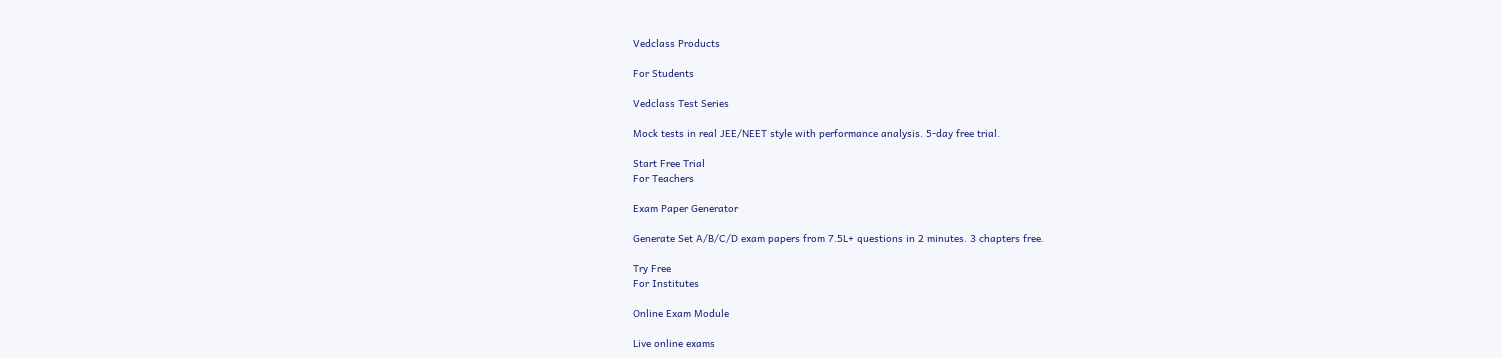Vedclass Products

For Students

Vedclass Test Series

Mock tests in real JEE/NEET style with performance analysis. 5-day free trial.

Start Free Trial
For Teachers

Exam Paper Generator

Generate Set A/B/C/D exam papers from 7.5L+ questions in 2 minutes. 3 chapters free.

Try Free
For Institutes

Online Exam Module

Live online exams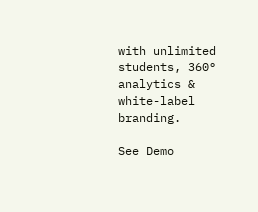with unlimited students, 360° analytics & white-label branding.

See Demo